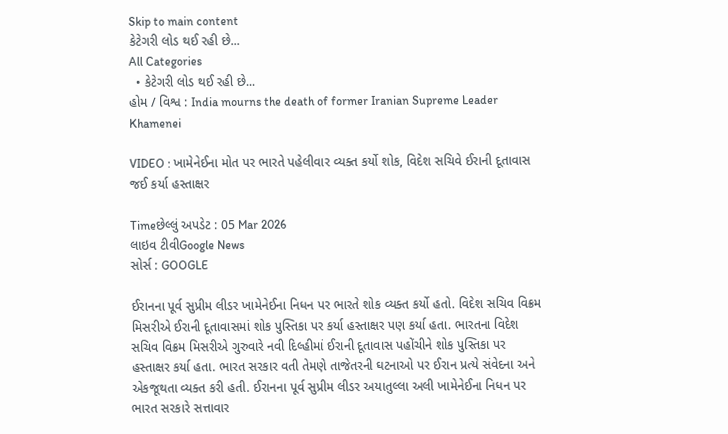Skip to main content
કેટેગરી લોડ થઈ રહી છે...
All Categories
  • કેટેગરી લોડ થઈ રહી છે...
હોમ / વિશ્વ : India mourns the death of former Iranian Supreme Leader Khamenei

VIDEO : ખામેનેઈના મોત પર ભારતે પહેલીવાર વ્યક્ત કર્યો શોક, વિદેશ સચિવે ઈરાની દૂતાવાસ જઈ કર્યા હસ્તાક્ષર

Timeછેલ્લું અપડેટ : 05 Mar 2026
લાઇવ ટીવીGoogle News
સોર્સ : GOOGLE

ઈરાનના પૂર્વ સુપ્રીમ લીડર ખામેનેઈના નિધન પર ભારતે શોક વ્યક્ત કર્યો હતો. વિદેશ સચિવ વિક્રમ મિસરીએ ઈરાની દૂતાવાસમાં શોક પુસ્તિકા પર કર્યા હસ્તાક્ષર પણ કર્યા હતા. ભારતના વિદેશ સચિવ વિક્રમ મિસરીએ ગુરુવારે નવી દિલ્હીમાં ઈરાની દૂતાવાસ પહોંચીને શોક પુસ્તિકા પર હસ્તાક્ષર કર્યા હતા. ભારત સરકાર વતી તેમણે તાજેતરની ઘટનાઓ પર ઈરાન પ્રત્યે સંવેદના અને એકજૂથતા વ્યક્ત કરી હતી. ઈરાનના પૂર્વ સુપ્રીમ લીડર અયાતુલ્લા અલી ખામેનેઈના નિધન પર ભારત સરકારે સત્તાવાર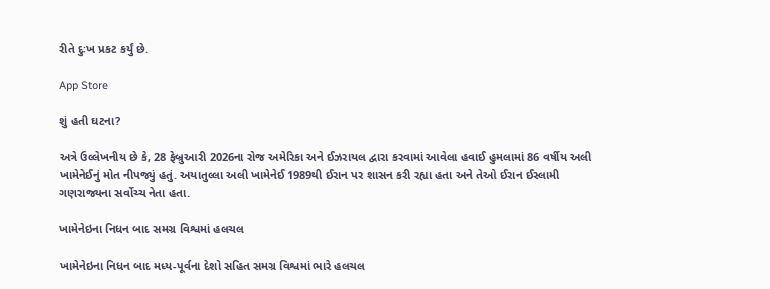રીતે દુઃખ પ્રકટ કર્યું છે.

App Store

શું હતી ઘટના?

અત્રે ઉલ્લેખનીય છે કે, 28 ફેબ્રુઆરી 2026ના રોજ અમેરિકા અને ઈઝરાયલ દ્વારા કરવામાં આવેલા હવાઈ હુમલામાં 86 વર્ષીય અલી ખામેનેઈનું મોત નીપજ્યું હતું. અયાતુલ્લા અલી ખામેનેઈ 1989થી ઈરાન પર શાસન કરી રહ્યા હતા અને તેઓ ઈરાન ઈસ્લામી ગણરાજ્યના સર્વોચ્ચ નેતા હતા.

ખામેનેઇના નિધન બાદ સમગ્ર વિશ્વમાં હલચલ

ખામેનેઇના નિધન બાદ મધ્ય-પૂર્વના દેશો સહિત સમગ્ર વિશ્વમાં ભારે હલચલ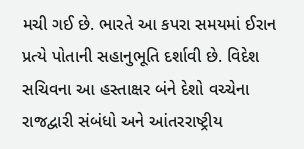મચી ગઈ છે. ભારતે આ કપરા સમયમાં ઈરાન પ્રત્યે પોતાની સહાનુભૂતિ દર્શાવી છે. વિદેશ સચિવના આ હસ્તાક્ષર બંને દેશો વચ્ચેના રાજદ્વારી સંબંધો અને આંતરરાષ્ટ્રીય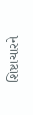શિષ્ટાચારને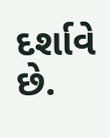દર્શાવે છે.